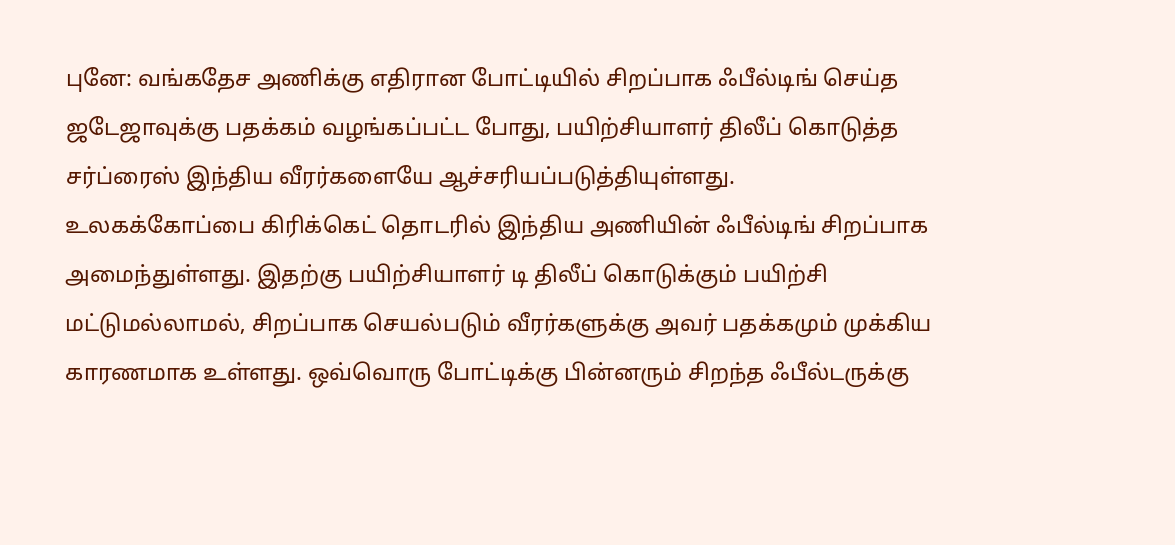புனே: வங்கதேச அணிக்கு எதிரான போட்டியில் சிறப்பாக ஃபீல்டிங் செய்த ஜடேஜாவுக்கு பதக்கம் வழங்கப்பட்ட போது, பயிற்சியாளர் திலீப் கொடுத்த சர்ப்ரைஸ் இந்திய வீரர்களையே ஆச்சரியப்படுத்தியுள்ளது.
உலகக்கோப்பை கிரிக்கெட் தொடரில் இந்திய அணியின் ஃபீல்டிங் சிறப்பாக அமைந்துள்ளது. இதற்கு பயிற்சியாளர் டி திலீப் கொடுக்கும் பயிற்சி மட்டுமல்லாமல், சிறப்பாக செயல்படும் வீரர்களுக்கு அவர் பதக்கமும் முக்கிய காரணமாக உள்ளது. ஒவ்வொரு போட்டிக்கு பின்னரும் சிறந்த ஃபீல்டருக்கு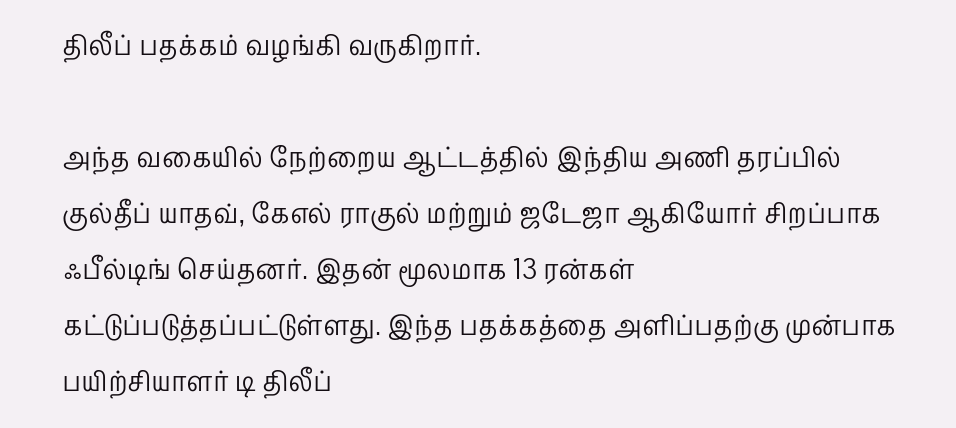திலீப் பதக்கம் வழங்கி வருகிறார்.

அந்த வகையில் நேற்றைய ஆட்டத்தில் இந்திய அணி தரப்பில் குல்தீப் யாதவ், கேஎல் ராகுல் மற்றும் ஜடேஜா ஆகியோர் சிறப்பாக ஃபீல்டிங் செய்தனர். இதன் மூலமாக 13 ரன்கள் கட்டுப்படுத்தப்பட்டுள்ளது. இந்த பதக்கத்தை அளிப்பதற்கு முன்பாக பயிற்சியாளர் டி திலீப்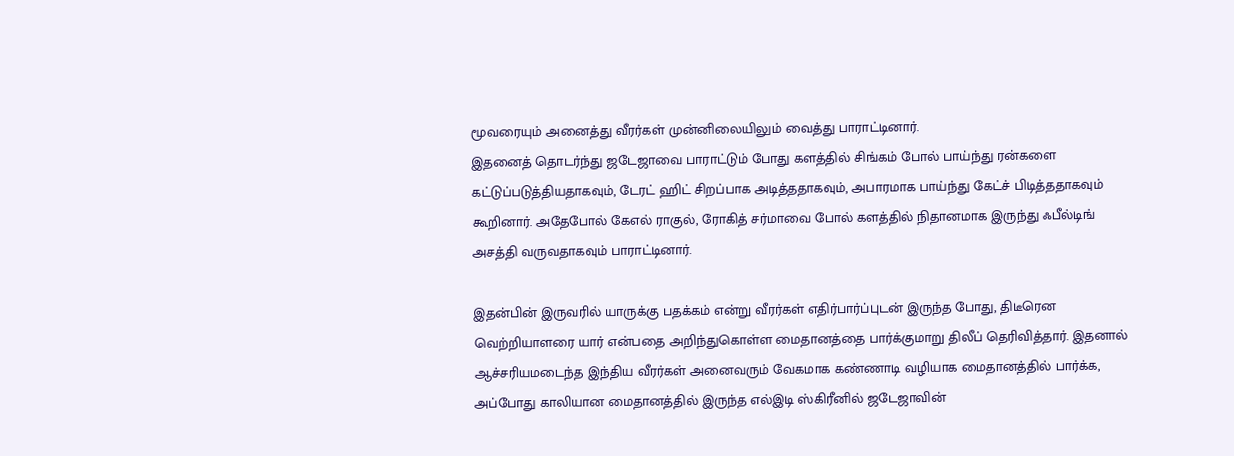மூவரையும் அனைத்து வீரர்கள் முன்னிலையிலும் வைத்து பாராட்டினார்.
இதனைத் தொடர்ந்து ஜடேஜாவை பாராட்டும் போது களத்தில் சிங்கம் போல் பாய்ந்து ரன்களை கட்டுப்படுத்தியதாகவும், டேரட் ஹிட் சிறப்பாக அடித்ததாகவும், அபாரமாக பாய்ந்து கேட்ச் பிடித்ததாகவும் கூறினார். அதேபோல் கேஎல் ராகுல், ரோகித் சர்மாவை போல் களத்தில் நிதானமாக இருந்து ஃபீல்டிங் அசத்தி வருவதாகவும் பாராட்டினார்.

இதன்பின் இருவரில் யாருக்கு பதக்கம் என்று வீரர்கள் எதிர்பார்ப்புடன் இருந்த போது, திடீரென வெற்றியாளரை யார் என்பதை அறிந்துகொள்ள மைதானத்தை பார்க்குமாறு திலீப் தெரிவித்தார். இதனால் ஆச்சரியமடைந்த இந்திய வீரர்கள் அனைவரும் வேகமாக கண்ணாடி வழியாக மைதானத்தில் பார்க்க, அப்போது காலியான மைதானத்தில் இருந்த எல்இடி ஸ்கிரீனில் ஜடேஜாவின்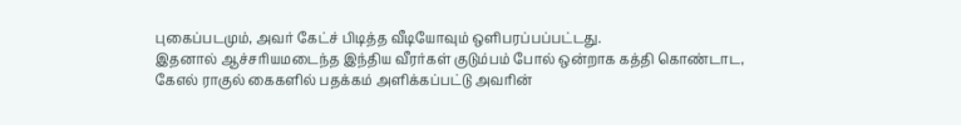புகைப்படமும், அவர் கேட்ச் பிடித்த வீடியோவும் ஒளிபரப்பப்பட்டது.
இதனால் ஆச்சரியமடைந்த இந்திய வீரர்கள் குடும்பம் போல் ஒன்றாக கத்தி கொண்டாட, கேஎல் ராகுல் கைகளில் பதக்கம் அளிக்கப்பட்டு அவரின்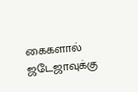கைகளால் ஜடேஜாவுக்கு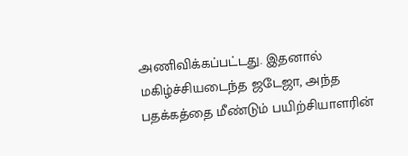அணிவிக்கப்பட்டது. இதனால் மகிழ்ச்சியடைந்த ஜடேஜா, அந்த பதக்கத்தை மீண்டும் பயிற்சியாளரின்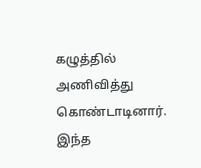கழுத்தில் அணிவித்து கொண்டாடினார். இந்த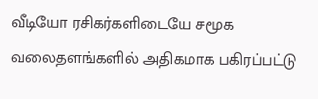வீடியோ ரசிகர்களிடையே சமூக வலைதளங்களில் அதிகமாக பகிரப்பட்டு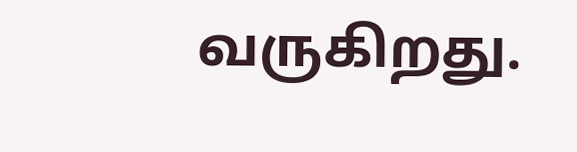வருகிறது.